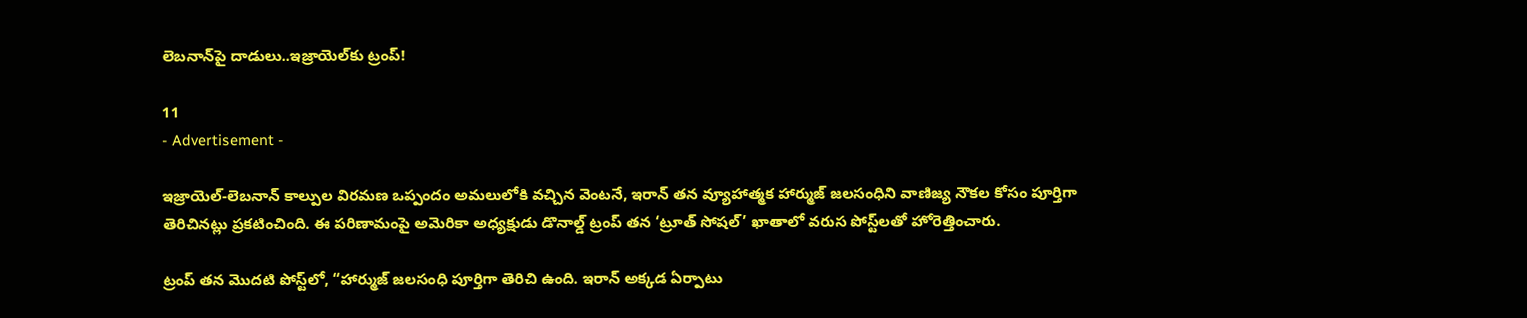లెబనాన్‌పై దాడులు..ఇజ్రాయెల్‌కు ట్రంప్!

11
- Advertisement -

ఇజ్రాయెల్-లెబనాన్ కాల్పుల విరమణ ఒప్పందం అమలులోకి వచ్చిన వెంటనే, ఇరాన్ తన వ్యూహాత్మక హార్ముజ్ జలసంధిని వాణిజ్య నౌకల కోసం పూర్తిగా తెరిచినట్లు ప్రకటించింది. ఈ పరిణామంపై అమెరికా అధ్యక్షుడు డొనాల్డ్ ట్రంప్ తన ‘ట్రూత్ సోషల్’ ఖాతాలో వరుస పోస్ట్‌లతో హోరెత్తించారు.

ట్రంప్ తన మొదటి పోస్ట్‌లో, “హార్ముజ్ జలసంధి పూర్తిగా తెరిచి ఉంది. ఇరాన్ అక్కడ ఏర్పాటు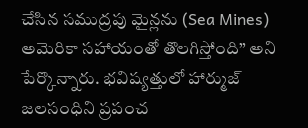చేసిన సముద్రపు మైన్లను (Sea Mines) అమెరికా సహాయంతో తొలగిస్తోంది” అని పేర్కొన్నారు. భవిష్యత్తులో హార్ముజ్ జలసంధిని ప్రపంచ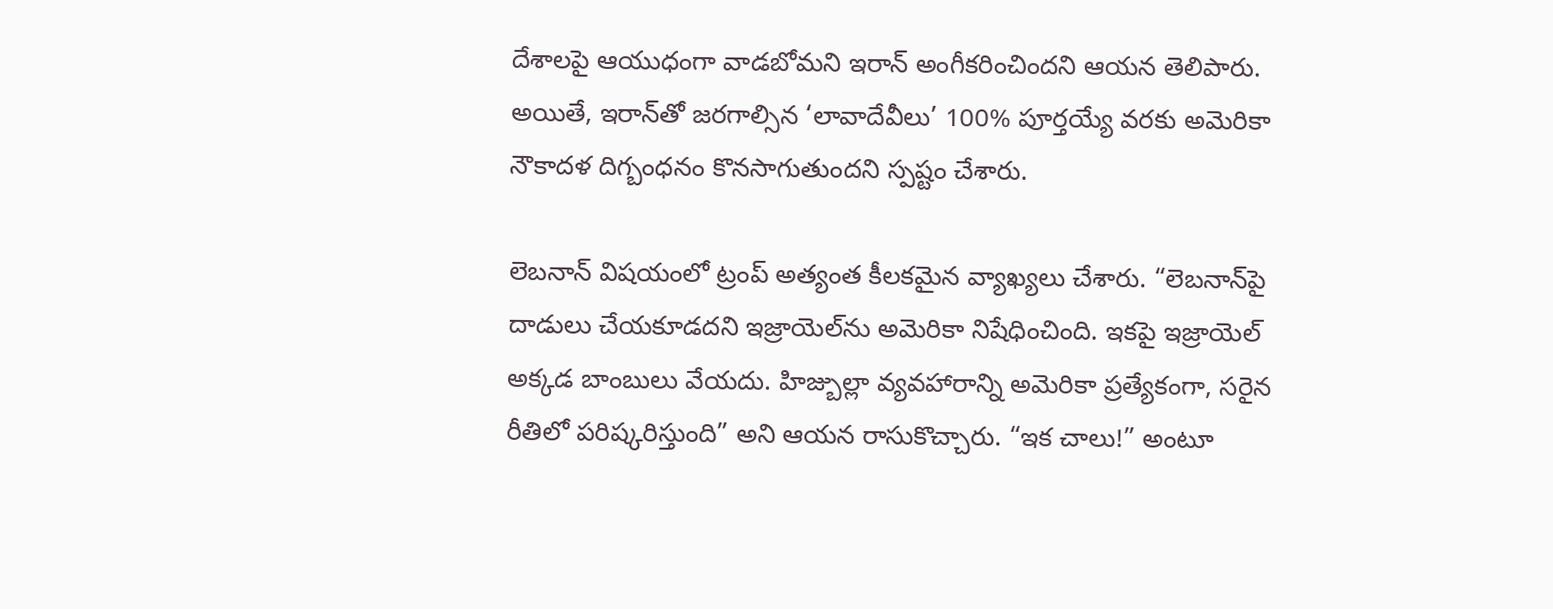దేశాలపై ఆయుధంగా వాడబోమని ఇరాన్ అంగీకరించిందని ఆయన తెలిపారు. అయితే, ఇరాన్‌తో జరగాల్సిన ‘లావాదేవీలు’ 100% పూర్తయ్యే వరకు అమెరికా నౌకాదళ దిగ్బంధనం కొనసాగుతుందని స్పష్టం చేశారు.

లెబనాన్ విషయంలో ట్రంప్ అత్యంత కీలకమైన వ్యాఖ్యలు చేశారు. “లెబనాన్‌పై దాడులు చేయకూడదని ఇజ్రాయెల్‌ను అమెరికా నిషేధించింది. ఇకపై ఇజ్రాయెల్ అక్కడ బాంబులు వేయదు. హిజ్బుల్లా వ్యవహారాన్ని అమెరికా ప్రత్యేకంగా, సరైన రీతిలో పరిష్కరిస్తుంది” అని ఆయన రాసుకొచ్చారు. “ఇక చాలు!” అంటూ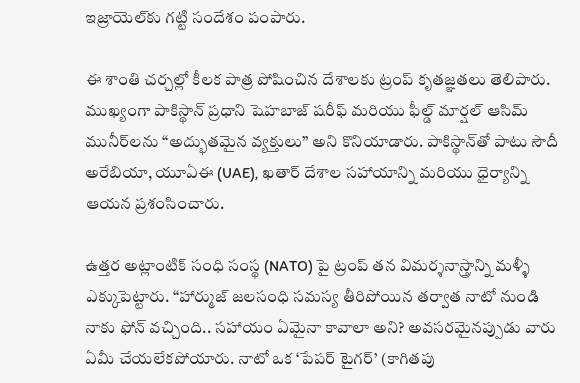ఇజ్రాయెల్‌కు గట్టి సందేశం పంపారు.

ఈ శాంతి చర్చల్లో కీలక పాత్ర పోషించిన దేశాలకు ట్రంప్ కృతజ్ఞతలు తెలిపారు. ముఖ్యంగా పాకిస్థాన్ ప్రధాని షెహబాజ్ షరీఫ్ మరియు ఫీల్డ్ మార్షల్ ఆసిమ్ మునీర్‌లను “అద్భుతమైన వ్యక్తులు” అని కొనియాడారు. పాకిస్థాన్‌తో పాటు సౌదీ అరేబియా, యూఏఈ (UAE), ఖతార్ దేశాల సహాయాన్ని మరియు ధైర్యాన్ని ఆయన ప్రశంసించారు.

ఉత్తర అట్లాంటిక్ సంధి సంస్థ (NATO) పై ట్రంప్ తన విమర్శనాస్త్రాన్ని మళ్ళీ ఎక్కుపెట్టారు. “హార్ముజ్ జలసంధి సమస్య తీరిపోయిన తర్వాత నాటో నుండి నాకు ఫోన్ వచ్చింది.. సహాయం ఏమైనా కావాలా అని? అవసరమైనప్పుడు వారు ఏమీ చేయలేకపోయారు. నాటో ఒక ‘పేపర్ టైగర్’ (కాగితపు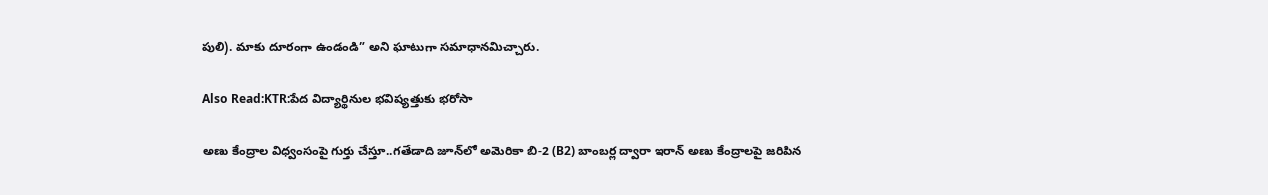పులి). మాకు దూరంగా ఉండండి” అని ఘాటుగా సమాధానమిచ్చారు.

Also Read:KTR:పేద విద్యార్థినుల భవిష్యత్తుకు భరోసా

అణు కేంద్రాల విధ్వంసంపై గుర్తు చేస్తూ..గతేడాది జూన్‌లో అమెరికా బి-2 (B2) బాంబర్ల ద్వారా ఇరాన్ అణు కేంద్రాలపై జరిపిన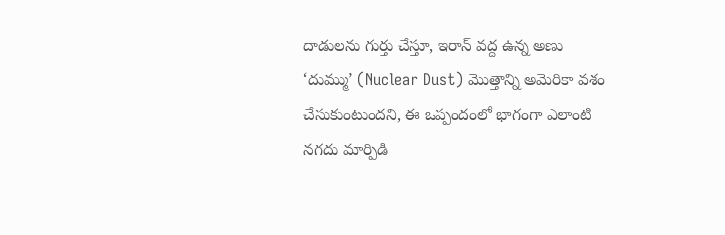దాడులను గుర్తు చేస్తూ, ఇరాన్ వద్ద ఉన్న అణు ‘దుమ్ము’ (Nuclear Dust) మొత్తాన్ని అమెరికా వశం చేసుకుంటుందని, ఈ ఒప్పందంలో భాగంగా ఎలాంటి నగదు మార్పిడి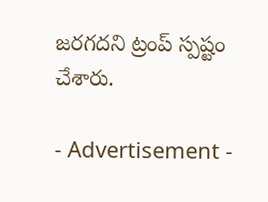జరగదని ట్రంప్ స్పష్టం చేశారు.

- Advertisement -